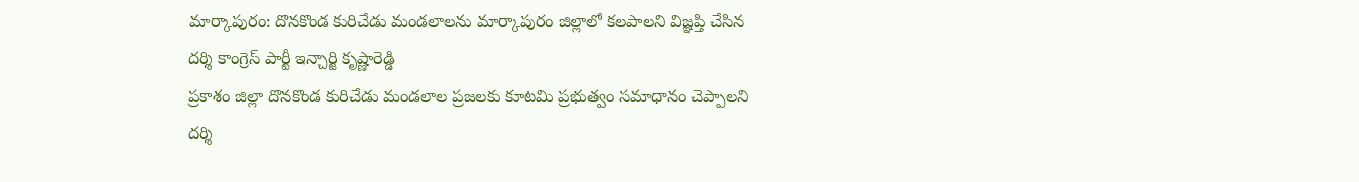మార్కాపురం: దొనకొండ కురిచేడు మండలాలను మార్కాపురం జిల్లాలో కలపాలని విజ్ఞప్తి చేసిన దర్శి కాంగ్రెస్ పార్టీ ఇన్చార్జి కృష్ణారెడ్డి
ప్రకాశం జిల్లా దొనకొండ కురిచేడు మండలాల ప్రజలకు కూటమి ప్రభుత్వం సమాధానం చెప్పాలని దర్శి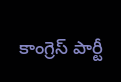కాంగ్రెస్ పార్టీ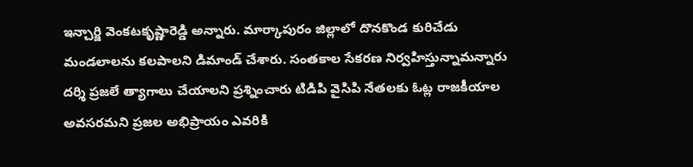ఇన్చార్జి వెంకటకృష్ణారెడ్డి అన్నారు. మార్కాపురం జిల్లాలో దొనకొండ కురిచేడు మండలాలను కలపాలని డిమాండ్ చేశారు. సంతకాల సేకరణ నిర్వహిస్తున్నామన్నారు దర్శి ప్రజలే త్యాగాలు చేయాలని ప్రశ్నించారు టిడిపి వైసిపి నేతలకు ఓట్ల రాజకీయాల అవసరమని ప్రజల అభిప్రాయం ఎవరికి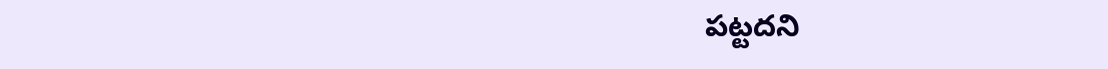పట్టదని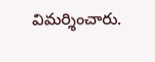విమర్శించారు.